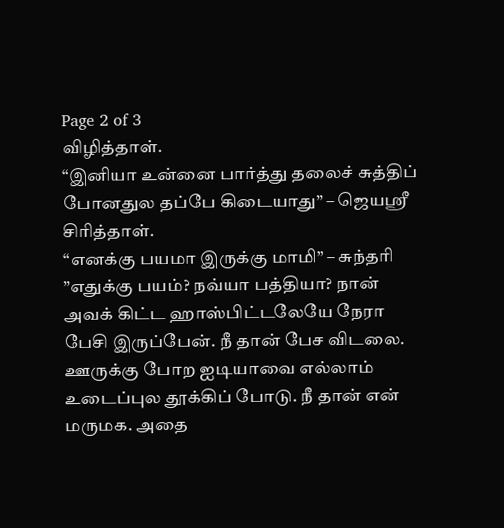Page 2 of 3
விழித்தாள்.
“இனியா உன்னை பார்த்து தலைச் சுத்திப் போனதுல தப்பே கிடையாது” – ஜெயஸ்ரீ சிரித்தாள்.
“எனக்கு பயமா இருக்கு மாமி” – சுந்தரி
”எதுக்கு பயம்? நவ்யா பத்தியா? நான் அவக் கிட்ட ஹாஸ்பிட்டலேயே நேரா பேசி இருப்பேன். நீ தான் பேச விடலை. ஊருக்கு போற ஐடியாவை எல்லாம் உடைப்புல தூக்கிப் போடு. நீ தான் என் மருமக. அதை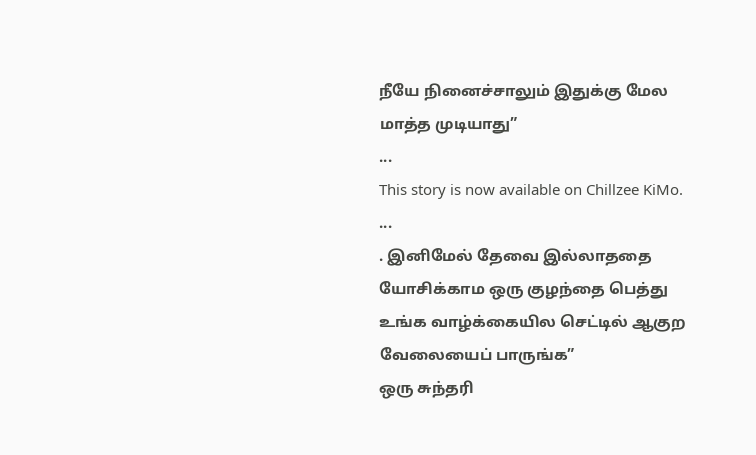நீயே நினைச்சாலும் இதுக்கு மேல மாத்த முடியாது”
...
This story is now available on Chillzee KiMo.
...
. இனிமேல் தேவை இல்லாததை யோசிக்காம ஒரு குழந்தை பெத்து உங்க வாழ்க்கையில செட்டில் ஆகுற வேலையைப் பாருங்க”
ஒரு சுந்தரி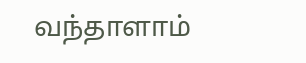வந்தாளாம்